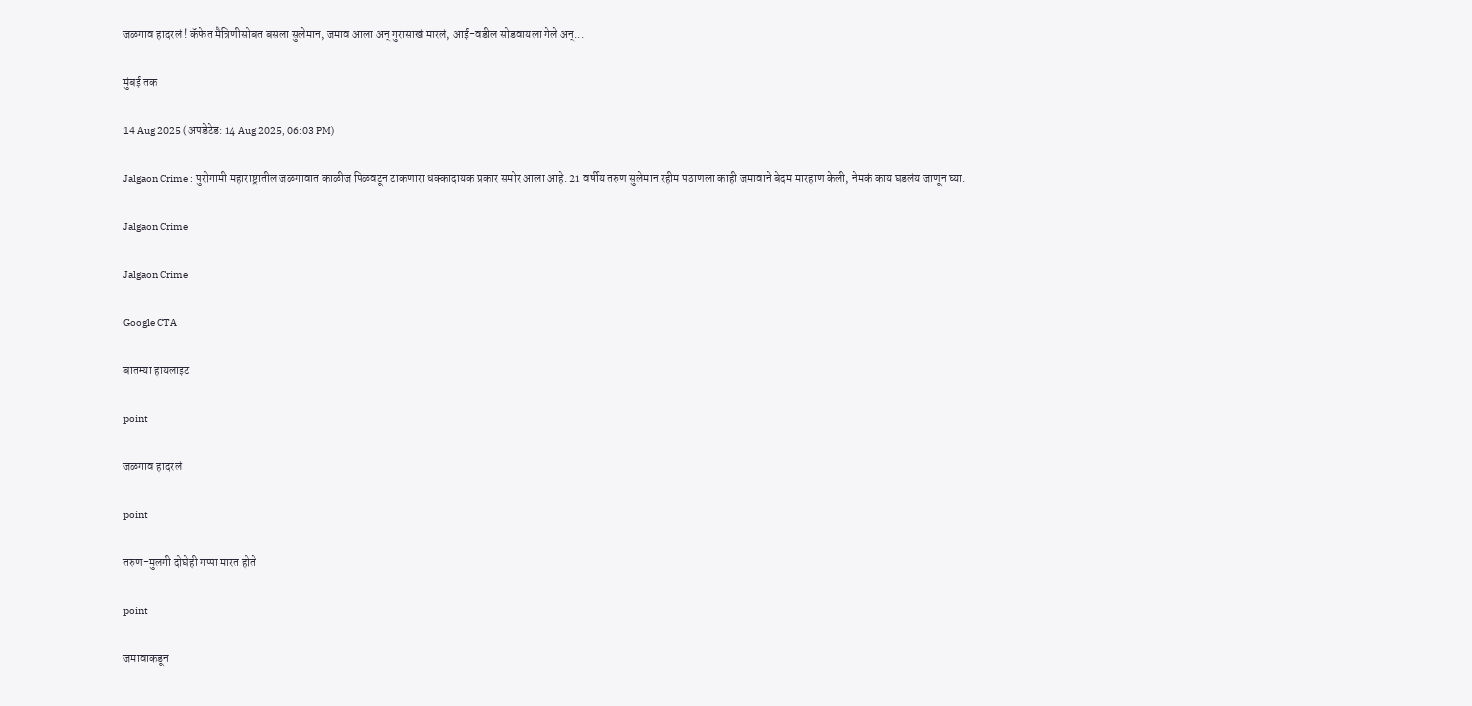जळगाव हादरलं ! कॅफेत मैत्रिणीसोबत बसला सुलेमान, जमाव आला अन् गुरासाखं मारलं, आई-वडील सोडवायला गेले अन्...

मुंबई तक

14 Aug 2025 (अपडेटेड: 14 Aug 2025, 06:03 PM)

Jalgaon Crime : पुरोगामी महाराष्ट्रातील जळगावात काळीज पिळवटून टाकणारा धक्कादायक प्रकार समोर आला आहे. 21 वर्षीय तरुण सुलेमान रहीम पठाणला काही जमावाने बेदम मारहाण केली, नेमकं काय घडलंय जाणून घ्या.

Jalgaon Crime

Jalgaon Crime

Google CTA

बातम्या हायलाइट

point

जळगाव हादरलं

point

तरुण-मुलगी दोघेही गप्पा मारत होते

point

जमावाकडून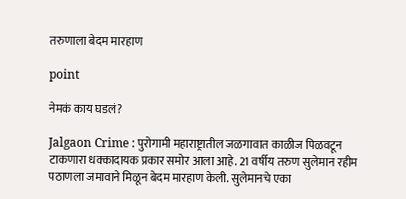तरुणाला बेदम मारहाण

point

नेमकं काय घडलं?

Jalgaon Crime : पुरोगामी महाराष्ट्रातील जळगावात काळीज पिळवटून टाकणारा धक्कादायक प्रकार समोर आला आहे. 21 वर्षीय तरुण सुलेमान रहीम पठाणला जमावाने मिळून बेदम मारहाण केली. सुलेमानचे एका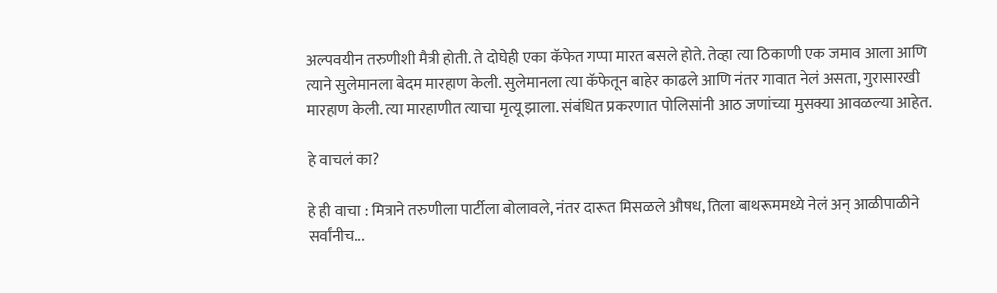अल्पवयीन तरुणीशी मैत्री होती. ते दोघेही एका कॅफेत गप्पा मारत बसले होते. तेव्हा त्या ठिकाणी एक जमाव आला आणि त्याने सुलेमानला बेदम मारहाण केली. सुलेमानला त्या कॅफेतून बाहेर काढले आणि नंतर गावात नेलं असता, गुरासारखी मारहाण केली. त्या मारहाणीत त्याचा मृत्यू झाला. संबंधित प्रकरणात पोलिसांनी आठ जणांच्या मुसक्या आवळल्या आहेत.

हे वाचलं का?

हे ही वाचा : मित्राने तरुणीला पार्टीला बोलावले, नंतर दारूत मिसळले औषध, तिला बाथरूममध्ये नेलं अन् आळीपाळीने सर्वांनीच...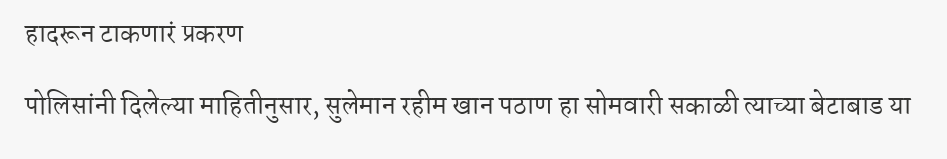हादरून टाकणारं प्रकरण

पोलिसांनी दिलेल्या माहितीनुसार, सुलेमान रहीम खान पठाण हा सोमवारी सकाळी त्याच्या बेटाबाड या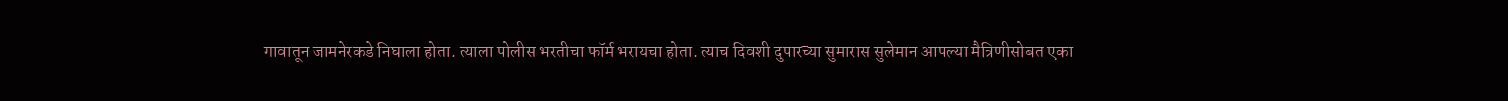गावातून जामनेरकडे निघाला होता. त्याला पोलीस भरतीचा फॉर्म भरायचा होता. त्याच दिवशी दुपारच्या सुमारास सुलेमान आपल्या मैत्रिणीसोबत एका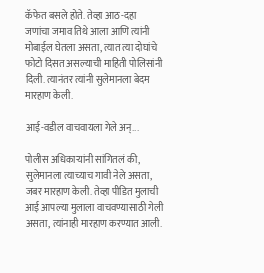कॅफेत बसले होते. तेव्हा आठ-दहा जणांचा जमाव तिथे आला आणि त्यांनी मोबाईल घेतला असता, त्यात त्या दोघांचे फोटो दिसत असल्याची माहिती पोलिसांनी दिली. त्यानंतर त्यांनी सुलेमानला बेदम मारहाण केली.

आई-वडील वाचवायला गेले अन्...

पोलीस अधिकाऱ्यांनी सांगितलं की, सुलेमानला त्याच्याच गावी नेले असता, जबर मारहाण केली. तेव्हा पीडित मुलाची आई आपल्या मुलाला वाचवण्यासाठी गेली असता, त्यांनाही मारहाण करण्यात आली.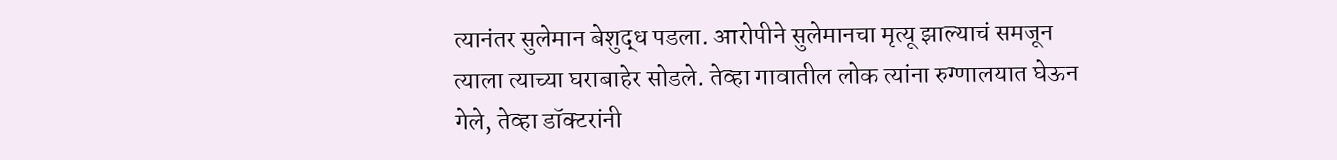त्यानंतर सुलेमान बेशुद्ध पडला. आरोपीने सुलेमानचा मृत्यू झाल्याचं समजून त्याला त्याच्या घराबाहेर सोडले. तेव्हा गावातील लोक त्यांना रुग्णालयात घेऊन गेले, तेव्हा डॉक्टरांनी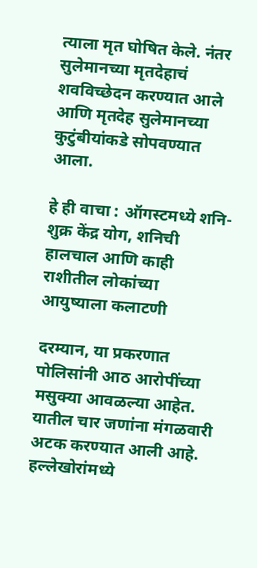त्याला मृत घोषित केले. नंतर सुलेमानच्या मृतदेहाचं शवविच्छेदन करण्यात आले आणि मृतदेह सुलेमानच्या कुटुंबीयांकडे सोपवण्यात आला.

हे ही वाचा : ऑगस्टमध्ये शनि-शुक्र केंद्र योग, शनिची हालचाल आणि काही राशीतील लोकांच्या आयुष्याला कलाटणी

दरम्यान, या प्रकरणात पोलिसांनी आठ आरोपींच्या मसुक्या आवळल्या आहेत. यातील चार जणांना मंगळवारी अटक करण्यात आली आहे. हल्लेखोरांमध्ये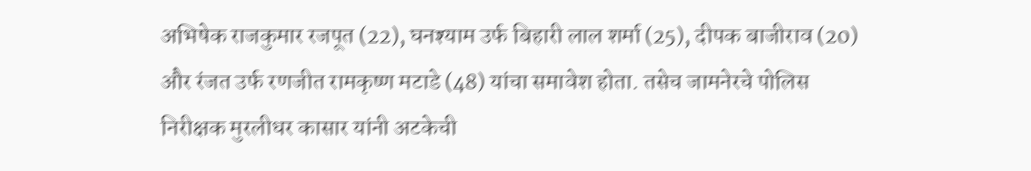अभिषेक राजकुमार रजपूत (22), घनश्याम उर्फ बिहारी लाल शर्मा (25), दीपक बाजीराव (20) और रंजत उर्फ रणजीत रामकृष्ण मटाडे (48) यांचा समावेश होता. तसेच जामनेरचे पोलिस निरीक्षक मुरलीधर कासार यांनी अटकेची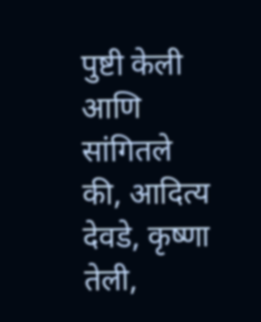पुष्टी केली आणि सांगितले की, आदित्य देवडे, कृष्णा तेली,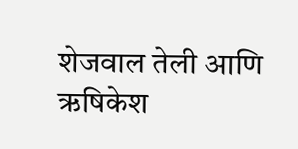शेजवाल तेली आणि ऋषिकेश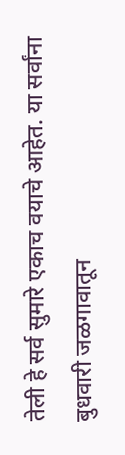तेली हे सर्व सुमारे एकाच वयाचे आहेत. या सर्वांना बुधवारी जळगावातून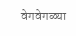वेगवेगळ्या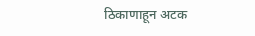ठिकाणाहून अटक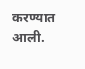करण्यात आली.